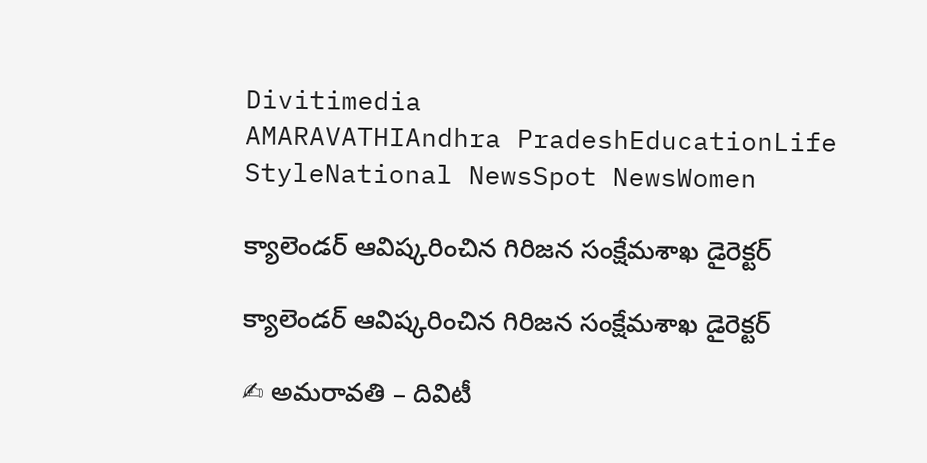Divitimedia
AMARAVATHIAndhra PradeshEducationLife StyleNational NewsSpot NewsWomen

క్యాలెండర్ ఆవిష్కరించిన గిరిజన సంక్షేమశాఖ డైరెక్టర్

క్యాలెండర్ ఆవిష్కరించిన గిరిజన సంక్షేమశాఖ డైరెక్టర్

✍ అమరావతి – దివిటీ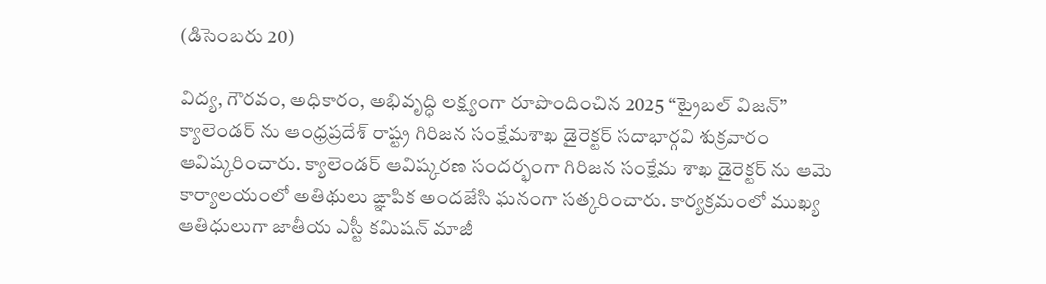(డిసెంబరు 20)

విద్య, గౌరవం, అధికారం, అభివృద్ధి లక్ష్యంగా రూపొందించిన 2025 “ట్రైబల్ విజన్” క్యాలెండర్ ను ఆంధ్రప్రదేశ్ రాష్ట్ర గిరిజన సంక్షేమశాఖ డైరెక్టర్ సదాభార్గవి శుక్రవారం ఆవిష్కరించారు. క్యాలెండర్ ఆవిష్కరణ సందర్భంగా గిరిజన సంక్షేమ శాఖ డైరెక్టర్ ను ఆమె కార్యాలయంలో అతిథులు ఙ్ఞాపిక అందజేసి ఘనంగా సత్కరించారు. కార్యక్రమంలో ముఖ్య ఆతిధులుగా జాతీయ ఎస్టీ కమిషన్ మాజీ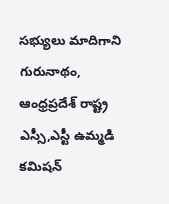సభ్యులు మాదిగాని గురునాథం, ఆంధ్రప్రదేశ్ రాష్ట్ర ఎస్సీ,ఎస్టీ ఉమ్మడి కమిషన్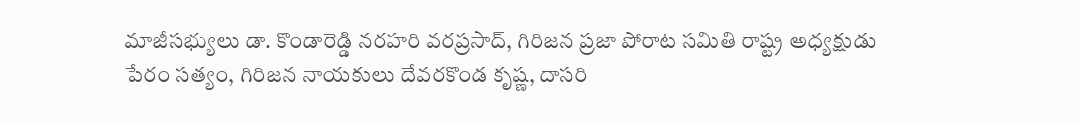మాజీసభ్యులు డా. కొండారెడ్డి నరహరి వరప్రసాద్, గిరిజన ప్రజా పోరాట సమితి రాష్ట్ర అధ్యక్షుడు పేరం సత్యం, గిరిజన నాయకులు దేవరకొండ కృష్ణ, దాసరి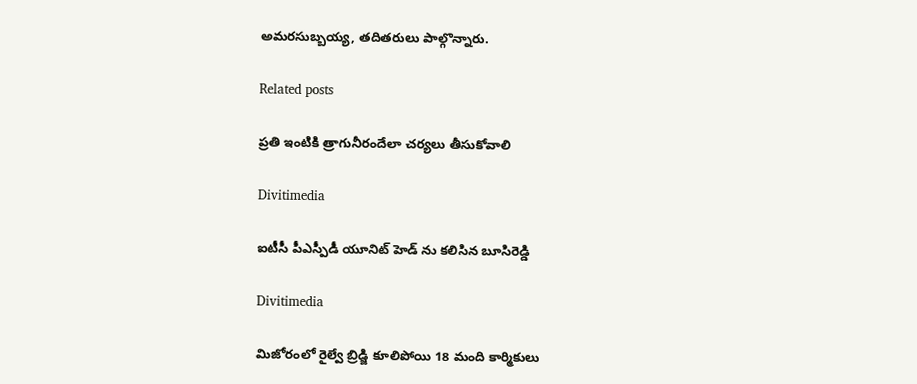అమరసుబ్బయ్య, తదితరులు పాల్గొన్నారు.

Related posts

ప్రతి ఇంటికి త్రాగునీరందేలా చర్యలు తీసుకోవాలి

Divitimedia

ఐటీసీ పీఎస్పీడీ యూనిట్ హెడ్ ను కలిసిన బూసిరెడ్డి

Divitimedia

మిజోరంలో రైల్వే బ్రిడ్జి కూలిపోయి 18 మంది కార్మికులు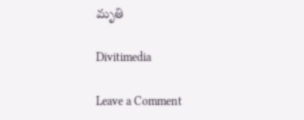మృతి

Divitimedia

Leave a Comment